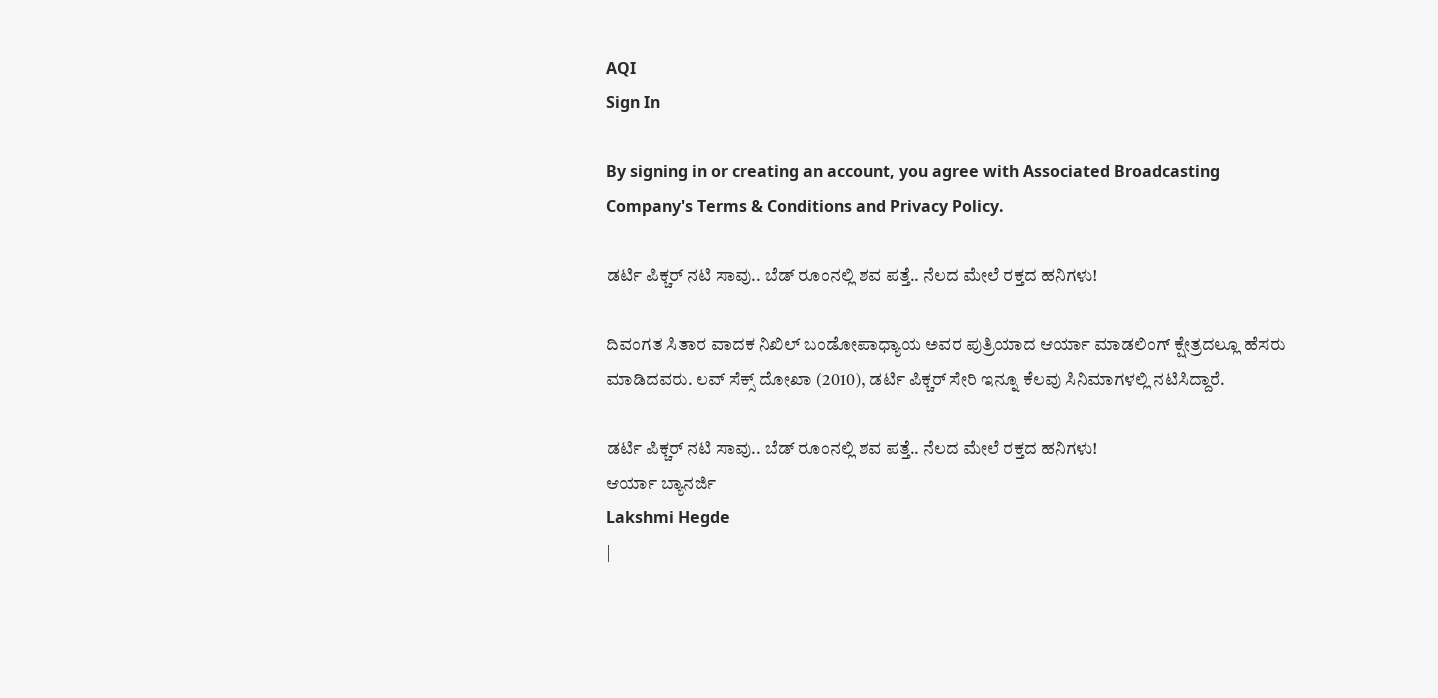AQI
Sign In

By signing in or creating an account, you agree with Associated Broadcasting Company's Terms & Conditions and Privacy Policy.

ಡರ್ಟಿ ಪಿಕ್ಚರ್ ನಟಿ ಸಾವು.. ಬೆಡ್ ರೂಂನಲ್ಲಿ ಶವ ಪತ್ತೆ.. ನೆಲದ ಮೇಲೆ ರಕ್ತದ ಹನಿಗಳು!

ದಿವಂಗತ ಸಿತಾರ ವಾದಕ ನಿಖಿಲ್ ಬಂಡೋಪಾಧ್ಯಾಯ ಅವರ ಪುತ್ರಿಯಾದ ಆರ್ಯಾ ಮಾಡಲಿಂಗ್ ಕ್ಷೇತ್ರದಲ್ಲೂ ಹೆಸರು ಮಾಡಿದವರು. ಲವ್ ಸೆಕ್ಸ್ ದೋಖಾ (2010), ಡರ್ಟಿ ಪಿಕ್ಚರ್ ಸೇರಿ ಇನ್ನೂ ಕೆಲವು ಸಿನಿಮಾಗಳಲ್ಲಿ ನಟಿಸಿದ್ದಾರೆ.

ಡರ್ಟಿ ಪಿಕ್ಚರ್ ನಟಿ ಸಾವು.. ಬೆಡ್ ರೂಂನಲ್ಲಿ ಶವ ಪತ್ತೆ.. ನೆಲದ ಮೇಲೆ ರಕ್ತದ ಹನಿಗಳು!
ಆರ್ಯಾ ಬ್ಯಾನರ್ಜಿ
Lakshmi Hegde
|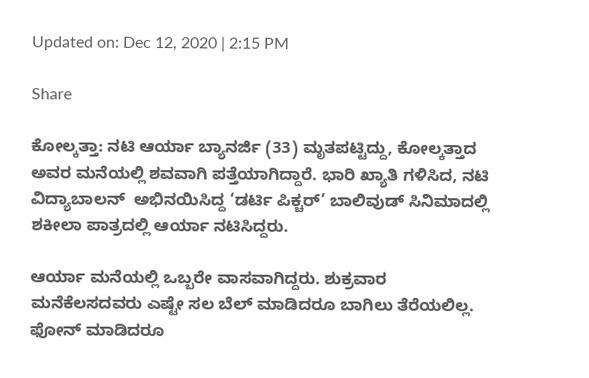Updated on: Dec 12, 2020 | 2:15 PM

Share

ಕೋಲ್ಕತ್ತಾ: ನಟಿ ಆರ್ಯಾ ಬ್ಯಾನರ್ಜಿ (33) ಮೃತಪಟ್ಟಿದ್ದು, ಕೋಲ್ಕತ್ತಾದ ಅವರ ಮನೆಯಲ್ಲಿ ಶವವಾಗಿ ಪತ್ತೆಯಾಗಿದ್ದಾರೆ. ಭಾರಿ ಖ್ಯಾತಿ ಗಳಿಸಿದ, ನಟಿ ವಿದ್ಯಾಬಾಲನ್  ಅಭಿನಯಿಸಿದ್ದ ‘ಡರ್ಟಿ ಪಿಕ್ಚರ್’ ಬಾಲಿವುಡ್ ಸಿನಿಮಾದಲ್ಲಿ ಶಕೀಲಾ ಪಾತ್ರದಲ್ಲಿ ಆರ್ಯಾ ನಟಿಸಿದ್ದರು.

ಆರ್ಯಾ ಮನೆಯಲ್ಲಿ ಒಬ್ಬರೇ ವಾಸವಾಗಿದ್ದರು. ಶುಕ್ರವಾರ ಮನೆಕೆಲಸದವರು ಎಷ್ಟೇ ಸಲ ಬೆಲ್ ಮಾಡಿದರೂ ಬಾಗಿಲು ತೆರೆಯಲಿಲ್ಲ. ಫೋನ್ ಮಾಡಿದರೂ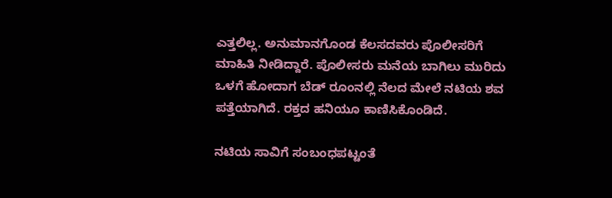ಎತ್ತಲಿಲ್ಲ. ಅನುಮಾನಗೊಂಡ ಕೆಲಸದವರು ಪೊಲೀಸರಿಗೆ ಮಾಹಿತಿ ನೀಡಿದ್ದಾರೆ. ಪೊಲೀಸರು ಮನೆಯ ಬಾಗಿಲು ಮುರಿದು ಒಳಗೆ ಹೋದಾಗ ಬೆಡ್ ರೂಂನಲ್ಲಿ ನೆಲದ ಮೇಲೆ ನಟಿಯ ಶವ ಪತ್ತೆಯಾಗಿದೆ. ರಕ್ತದ ಹನಿಯೂ ಕಾಣಿಸಿಕೊಂಡಿದೆ.

ನಟಿಯ ಸಾವಿಗೆ ಸಂಬಂಧಪಟ್ಟಂತೆ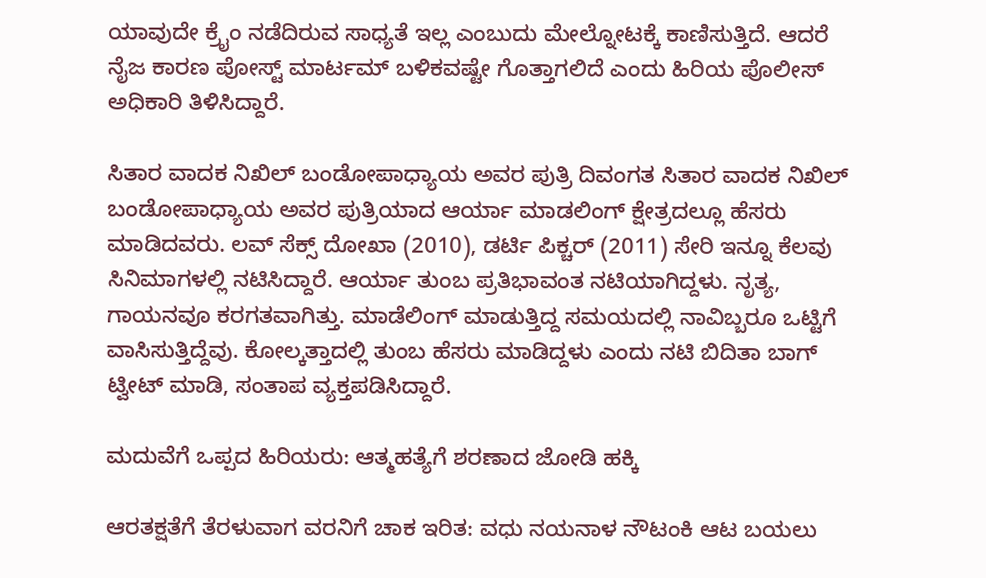ಯಾವುದೇ ಕ್ರೈಂ ನಡೆದಿರುವ ಸಾಧ್ಯತೆ ಇಲ್ಲ ಎಂಬುದು ಮೇಲ್ನೋಟಕ್ಕೆ ಕಾಣಿಸುತ್ತಿದೆ. ಆದರೆ ನೈಜ ಕಾರಣ ಪೋಸ್ಟ್ ಮಾರ್ಟಮ್ ಬಳಿಕವಷ್ಟೇ ಗೊತ್ತಾಗಲಿದೆ ಎಂದು ಹಿರಿಯ ಪೊಲೀಸ್ ಅಧಿಕಾರಿ ತಿಳಿಸಿದ್ದಾರೆ.

ಸಿತಾರ ವಾದಕ ನಿಖಿಲ್ ಬಂಡೋಪಾಧ್ಯಾಯ ಅವರ ಪುತ್ರಿ ದಿವಂಗತ ಸಿತಾರ ವಾದಕ ನಿಖಿಲ್ ಬಂಡೋಪಾಧ್ಯಾಯ ಅವರ ಪುತ್ರಿಯಾದ ಆರ್ಯಾ ಮಾಡಲಿಂಗ್ ಕ್ಷೇತ್ರದಲ್ಲೂ ಹೆಸರು ಮಾಡಿದವರು. ಲವ್ ಸೆಕ್ಸ್ ದೋಖಾ (2010), ಡರ್ಟಿ ಪಿಕ್ಚರ್ (2011) ಸೇರಿ ಇನ್ನೂ ಕೆಲವು ಸಿನಿಮಾಗಳಲ್ಲಿ ನಟಿಸಿದ್ದಾರೆ. ಆರ್ಯಾ ತುಂಬ ಪ್ರತಿಭಾವಂತ ನಟಿಯಾಗಿದ್ದಳು. ನೃತ್ಯ, ಗಾಯನವೂ ಕರಗತವಾಗಿತ್ತು. ಮಾಡೆಲಿಂಗ್ ಮಾಡುತ್ತಿದ್ದ ಸಮಯದಲ್ಲಿ ನಾವಿಬ್ಬರೂ ಒಟ್ಟಿಗೆ ವಾಸಿಸುತ್ತಿದ್ದೆವು. ಕೋಲ್ಕತ್ತಾದಲ್ಲಿ ತುಂಬ ಹೆಸರು ಮಾಡಿದ್ದಳು ಎಂದು ನಟಿ ಬಿದಿತಾ ಬಾಗ್ ಟ್ವೀಟ್ ಮಾಡಿ, ಸಂತಾಪ ವ್ಯಕ್ತಪಡಿಸಿದ್ದಾರೆ.

ಮದುವೆಗೆ ಒಪ್ಪದ ಹಿರಿಯರು: ಆತ್ಮಹತ್ಯೆಗೆ ಶರಣಾದ ಜೋಡಿ ಹಕ್ಕಿ

ಆರತಕ್ಷತೆಗೆ ತೆರಳುವಾಗ ವರನಿಗೆ ಚಾಕ ಇರಿತ: ವಧು ನಯನಾಳ ನೌಟಂಕಿ ಆಟ ಬಯಲು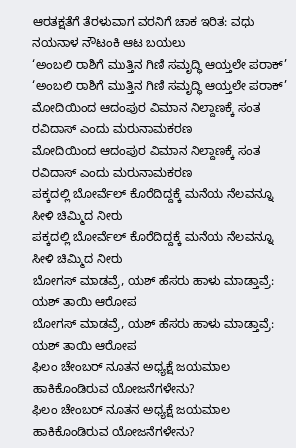ಆರತಕ್ಷತೆಗೆ ತೆರಳುವಾಗ ವರನಿಗೆ ಚಾಕ ಇರಿತ: ವಧು ನಯನಾಳ ನೌಟಂಕಿ ಆಟ ಬಯಲು
‘ಅಂಬಲಿ ರಾಶಿಗೆ ಮುತ್ತಿನ ಗಿಣಿ ಸಮೃದ್ಧಿ ಆಯ್ತಲೇ ಪರಾಕ್’
‘ಅಂಬಲಿ ರಾಶಿಗೆ ಮುತ್ತಿನ ಗಿಣಿ ಸಮೃದ್ಧಿ ಆಯ್ತಲೇ ಪರಾಕ್’
ಮೋದಿಯಿಂದ ಆದಂಪುರ ವಿಮಾನ ನಿಲ್ದಾಣಕ್ಕೆ ಸಂತ ರವಿದಾಸ್ ಎಂದು ಮರುನಾಮಕರಣ
ಮೋದಿಯಿಂದ ಆದಂಪುರ ವಿಮಾನ ನಿಲ್ದಾಣಕ್ಕೆ ಸಂತ ರವಿದಾಸ್ ಎಂದು ಮರುನಾಮಕರಣ
ಪಕ್ಕದಲ್ಲಿ ಬೋರ್ವೆಲ್ ಕೊರೆದಿದ್ದಕ್ಕೆ ಮನೆಯ ನೆಲವನ್ನೂ ಸೀಳಿ ಚಿಮ್ಮಿದ ನೀರು
ಪಕ್ಕದಲ್ಲಿ ಬೋರ್ವೆಲ್ ಕೊರೆದಿದ್ದಕ್ಕೆ ಮನೆಯ ನೆಲವನ್ನೂ ಸೀಳಿ ಚಿಮ್ಮಿದ ನೀರು
ಬೋಗಸ್ ಮಾಡವ್ರೆ, ಯಶ್ ಹೆಸರು ಹಾಳು ಮಾಡ್ತಾವ್ರೆ: ಯಶ್ ತಾಯಿ ಆರೋಪ
ಬೋಗಸ್ ಮಾಡವ್ರೆ, ಯಶ್ ಹೆಸರು ಹಾಳು ಮಾಡ್ತಾವ್ರೆ: ಯಶ್ ತಾಯಿ ಆರೋಪ
ಫಿಲಂ ಚೇಂಬರ್ ನೂತನ ಅಧ್ಯಕ್ಷೆ ಜಯಮಾಲ ಹಾಕಿಕೊಂಡಿರುವ ಯೋಜನೆಗಳೇನು?
ಫಿಲಂ ಚೇಂಬರ್ ನೂತನ ಅಧ್ಯಕ್ಷೆ ಜಯಮಾಲ ಹಾಕಿಕೊಂಡಿರುವ ಯೋಜನೆಗಳೇನು?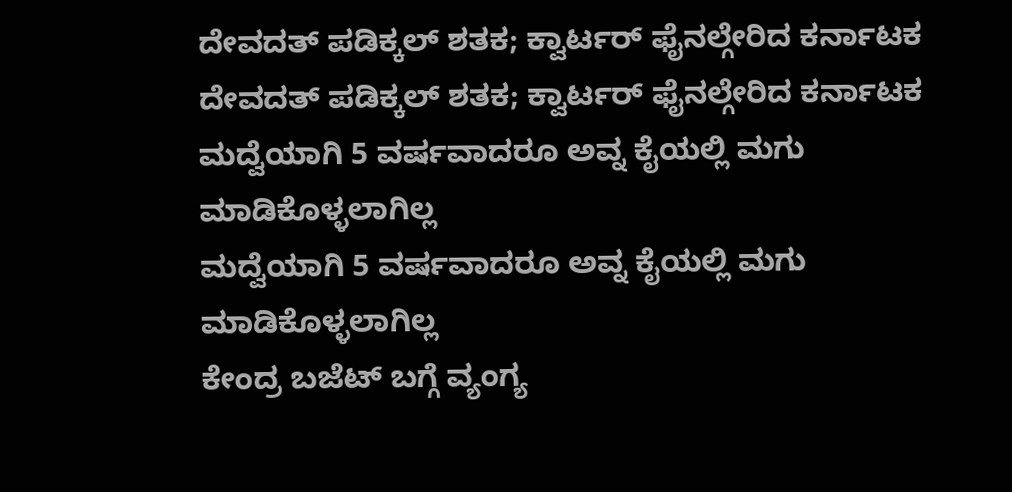ದೇವದತ್ ಪಡಿಕ್ಕಲ್ ಶತಕ; ಕ್ವಾರ್ಟರ್ ಫೈನಲ್ಗೇರಿದ ಕರ್ನಾಟಕ
ದೇವದತ್ ಪಡಿಕ್ಕಲ್ ಶತಕ; ಕ್ವಾರ್ಟರ್ ಫೈನಲ್ಗೇರಿದ ಕರ್ನಾಟಕ
ಮದ್ವೆಯಾಗಿ 5 ವರ್ಷವಾದರೂ ಅವ್ನ ಕೈಯಲ್ಲಿ ಮಗು ಮಾಡಿಕೊಳ್ಳಲಾಗಿಲ್ಲ
ಮದ್ವೆಯಾಗಿ 5 ವರ್ಷವಾದರೂ ಅವ್ನ ಕೈಯಲ್ಲಿ ಮಗು ಮಾಡಿಕೊಳ್ಳಲಾಗಿಲ್ಲ
ಕೇಂದ್ರ ಬಜೆಟ್ ಬಗ್ಗೆ ವ್ಯಂಗ್ಯ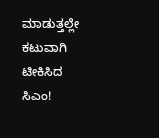ಮಾಡುತ್ತಲ್ಲೇ ಕಟುವಾಗಿ ಟೀಕಿಸಿದ ಸಿಎಂ!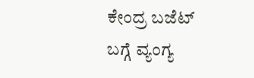ಕೇಂದ್ರ ಬಜೆಟ್ ಬಗ್ಗೆ ವ್ಯಂಗ್ಯ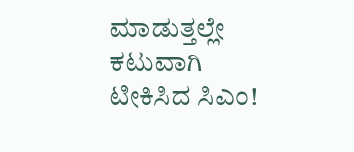ಮಾಡುತ್ತಲ್ಲೇ ಕಟುವಾಗಿ ಟೀಕಿಸಿದ ಸಿಎಂ!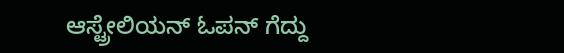ಆಸ್ಟ್ರೇಲಿಯನ್ ಓಪನ್ ಗೆದ್ದು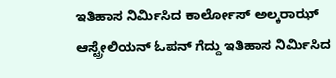ಇತಿಹಾಸ ನಿರ್ಮಿಸಿದ ಕಾರ್ಲೋಸ್ ಅಲ್ಕರಾಝ್
ಆಸ್ಟ್ರೇಲಿಯನ್ ಓಪನ್ ಗೆದ್ದು ಇತಿಹಾಸ ನಿರ್ಮಿಸಿದ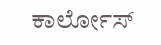ಕಾರ್ಲೋಸ್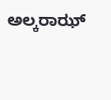ಅಲ್ಕರಾಝ್